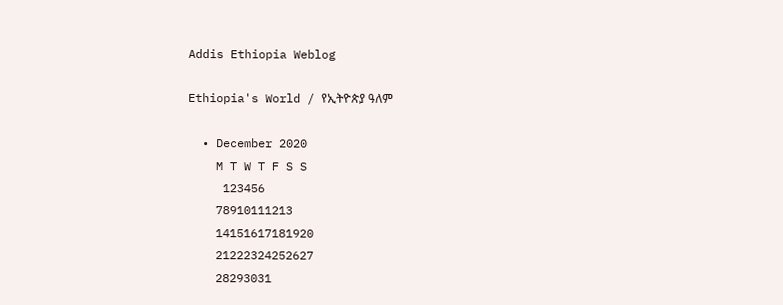Addis Ethiopia Weblog

Ethiopia's World / የኢትዮጵያ ዓለም

  • December 2020
    M T W T F S S
     123456
    78910111213
    14151617181920
    21222324252627
    28293031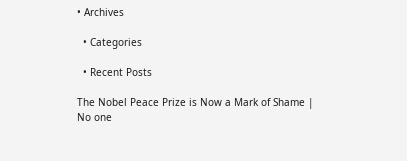• Archives

  • Categories

  • Recent Posts

The Nobel Peace Prize is Now a Mark of Shame | No one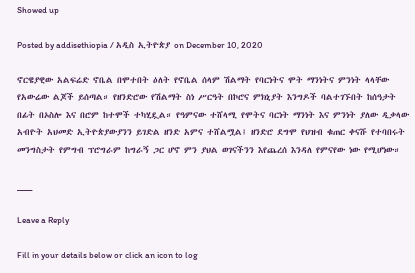Showed up

Posted by addisethiopia / አዲስ ኢትዮጵያ on December 10, 2020

ኖርዌያዊው አልፍሬድ ኖቤል በሞተበት ዕለት የኖቤል ሰላም ሽልማት የባርነትና ሞት ማንነትና ምንነት ላላቸው የአውሬው ልጆች ይሰጣል። የዘንድሮው የሽልማት ስነ ሥርዓት በኮሮና ምክኒያት እንግዶች ባልተገኙበት ከሰዓታት በፊት በኦስሎ እና በሮም ከተሞች ተካሂዷል። የዓምናው ተሸላሚ የሞትና ባርነት ማንነት እና ምንነት ያለው ዲቃላው አብዮት አህመድ ኢትዮጵያውያንን ይገድል ዘንድ አምና ተሸልሟል፤ ዘንድሮ ደግሞ የህዝብ ቁጠር ቀናሹ የተባበሩት መንግስታት የምግብ ፕሮግራም ከግራኝ ጋር ሆኖ ምን ያህል ወገናችንን እየጨረሰ እንዳለ የምናየው ነው የሚሆነው።

___

Leave a Reply

Fill in your details below or click an icon to log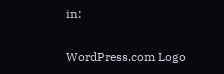in:

WordPress.com Logo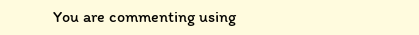You are commenting using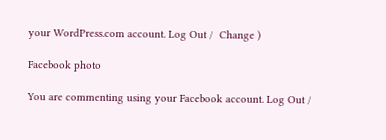your WordPress.com account. Log Out /  Change )

Facebook photo

You are commenting using your Facebook account. Log Out /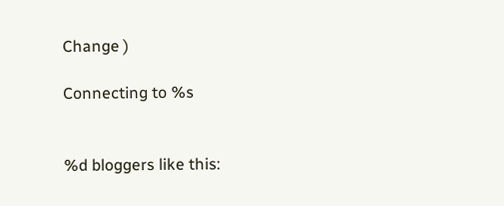Change )

Connecting to %s


%d bloggers like this: